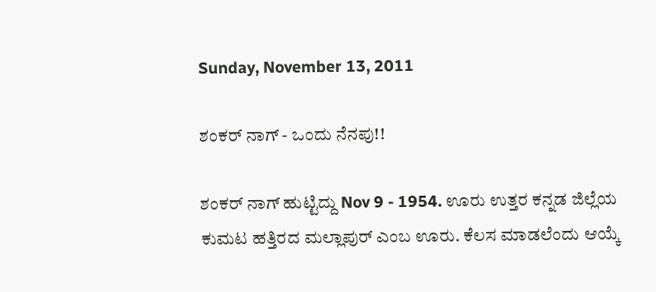Sunday, November 13, 2011

ಶಂಕರ್ ನಾಗ್ - ಒಂದು ನೆನಪು!!

ಶಂಕರ್ ನಾಗ್ ಹುಟ್ಟಿದ್ದು Nov 9 - 1954. ಊರು ಉತ್ತರ ಕನ್ನಡ ಜಿಲ್ಲೆಯ ಕುಮಟ ಹತ್ತಿರದ ಮಲ್ಲಾಪುರ್ ಎಂಬ ಊರು. ಕೆಲಸ ಮಾಡಲೆಂದು ಆಯ್ಕೆ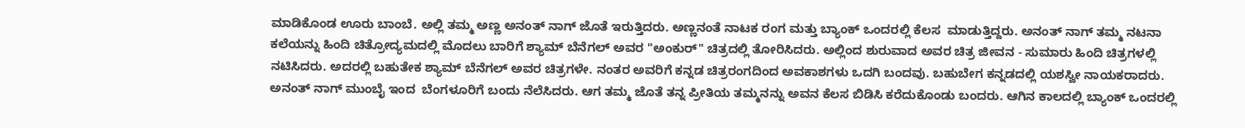ಮಾಡಿಕೊಂಡ ಊರು ಬಾಂಬೆ. ಅಲ್ಲಿ ತಮ್ಮ ಅಣ್ಣ ಅನಂತ್ ನಾಗ್ ಜೊತೆ ಇರುತ್ತಿದರು. ಅಣ್ಣನಂತೆ ನಾಟಕ ರಂಗ ಮತ್ತು ಬ್ಯಾಂಕ್ ಒಂದರಲ್ಲಿ ಕೆಲಸ  ಮಾಡುತ್ತಿದ್ದರು. ಅನಂತ್ ನಾಗ್ ತಮ್ಮ ನಟನಾ  ಕಲೆಯನ್ನು ಹಿಂದಿ ಚಿತ್ರೋದ್ಯಮದಲ್ಲಿ ಮೊದಲು ಬಾರಿಗೆ ಶ್ಯಾಮ್ ಬೆನೆಗಲ್ ಅವರ "ಅಂಕುರ್" ಚಿತ್ರದಲ್ಲಿ ತೋರಿಸಿದರು. ಅಲ್ಲಿಂದ ಶುರುವಾದ ಅವರ ಚಿತ್ರ ಜೀವನ - ಸುಮಾರು ಹಿಂದಿ ಚಿತ್ರಗಳಲ್ಲಿ ನಟಿಸಿದರು. ಅದರಲ್ಲಿ ಬಹುತೇಕ ಶ್ಯಾಮ್ ಬೆನೆಗಲ್ ಅವರ ಚಿತ್ರಗಳೇ. ನಂತರ ಅವರಿಗೆ ಕನ್ನಡ ಚಿತ್ರರಂಗದಿಂದ ಅವಕಾಶಗಳು ಒದಗಿ ಬಂದವು. ಬಹುಬೇಗ ಕನ್ನಡದಲ್ಲಿ ಯಶಸ್ವೀ ನಾಯಕರಾದರು. ಅನಂತ್ ನಾಗ್ ಮುಂಬೈ ಇಂದ  ಬೆಂಗಳೂರಿಗೆ ಬಂದು ನೆಲೆಸಿದರು. ಆಗ ತಮ್ಮ ಜೊತೆ ತನ್ನ ಪ್ರೀತಿಯ ತಮ್ಮನನ್ನು ಅವನ ಕೆಲಸ ಬಿಡಿಸಿ ಕರೆದುಕೊಂಡು ಬಂದರು. ಆಗಿನ ಕಾಲದಲ್ಲಿ ಬ್ಯಾಂಕ್ ಒಂದರಲ್ಲಿ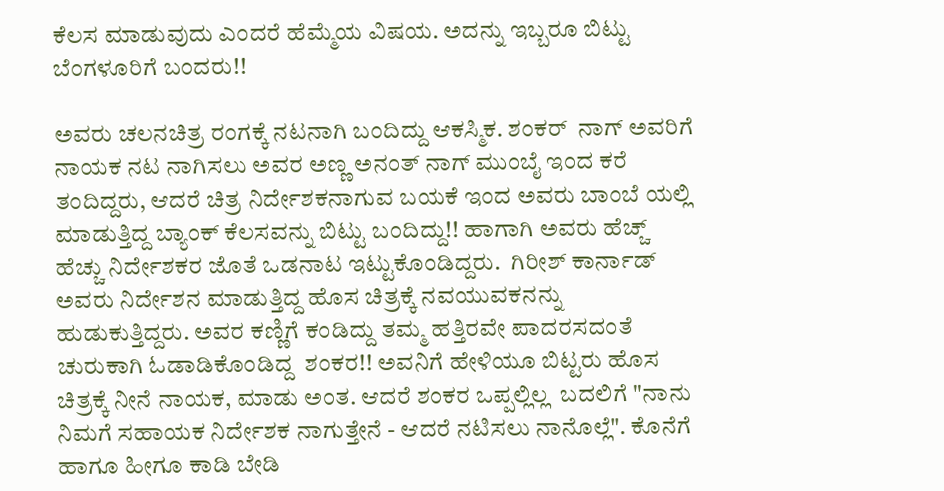ಕೆಲಸ ಮಾಡುವುದು ಎಂದರೆ ಹೆಮ್ಮೆಯ ವಿಷಯ. ಅದನ್ನು ಇಬ್ಬರೂ ಬಿಟ್ಟು ಬೆಂಗಳೂರಿಗೆ ಬಂದರು!!

ಅವರು ಚಲನಚಿತ್ರ ರಂಗಕ್ಕೆ ನಟನಾಗಿ ಬಂದಿದ್ದು ಆಕಸ್ಮಿಕ. ಶಂಕರ್  ನಾಗ್ ಅವರಿಗೆ ನಾಯಕ ನಟ ನಾಗಿಸಲು ಅವರ ಅಣ್ಣ ಅನಂತ್ ನಾಗ್ ಮುಂಬೈ ಇಂದ ಕರೆ ತಂದಿದ್ದರು, ಆದರೆ ಚಿತ್ರ ನಿರ್ದೇಶಕನಾಗುವ ಬಯಕೆ ಇಂದ ಅವರು ಬಾಂಬೆ ಯಲ್ಲಿ ಮಾಡುತ್ತಿದ್ದ ಬ್ಯಾಂಕ್ ಕೆಲಸವನ್ನು ಬಿಟ್ಟು ಬಂದಿದ್ದು!! ಹಾಗಾಗಿ ಅವರು ಹೆಚ್ಚ್ ಹೆಚ್ಚು ನಿರ್ದೇಶಕರ ಜೊತೆ ಒಡನಾಟ ಇಟ್ಟುಕೊಂಡಿದ್ದರು.  ಗಿರೀಶ್ ಕಾರ್ನಾಡ್ ಅವರು ನಿರ್ದೇಶನ ಮಾಡುತ್ತಿದ್ದ ಹೊಸ ಚಿತ್ರಕ್ಕೆ ನವಯುವಕನನ್ನು ಹುಡುಕುತ್ತಿದ್ದರು. ಅವರ ಕಣ್ಣಿಗೆ ಕಂಡಿದ್ದು ತಮ್ಮ ಹತ್ತಿರವೇ ಪಾದರಸದಂತೆ  ಚುರುಕಾಗಿ ಓಡಾಡಿಕೊಂಡಿದ್ದ  ಶಂಕರ!! ಅವನಿಗೆ ಹೇಳಿಯೂ ಬಿಟ್ಟರು ಹೊಸ ಚಿತ್ರಕ್ಕೆ ನೀನೆ ನಾಯಕ, ಮಾಡು ಅಂತ. ಆದರೆ ಶಂಕರ ಒಪ್ಪಲ್ಲಿಲ್ಲ  ಬದಲಿಗೆ "ನಾನು ನಿಮಗೆ ಸಹಾಯಕ ನಿರ್ದೇಶಕ ನಾಗುತ್ತೇನೆ - ಆದರೆ ನಟಿಸಲು ನಾನೊಲ್ಲೆ". ಕೊನೆಗೆ ಹಾಗೂ ಹೀಗೂ ಕಾಡಿ ಬೇಡಿ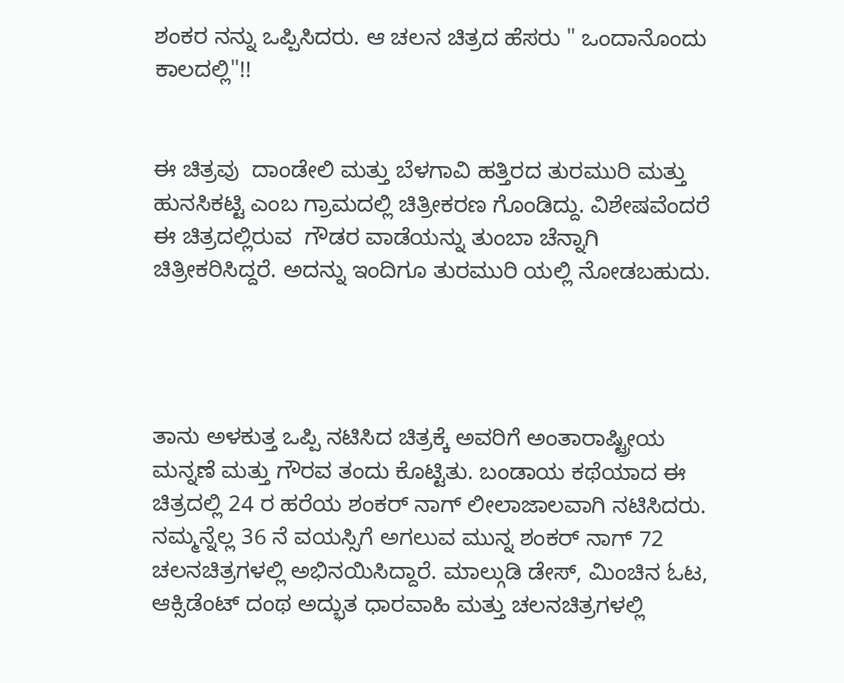ಶಂಕರ ನನ್ನು ಒಪ್ಪಿಸಿದರು. ಆ ಚಲನ ಚಿತ್ರದ ಹೆಸರು " ಒಂದಾನೊಂದು ಕಾಲದಲ್ಲಿ"!!


ಈ ಚಿತ್ರವು  ದಾಂಡೇಲಿ ಮತ್ತು ಬೆಳಗಾವಿ ಹತ್ತಿರದ ತುರಮುರಿ ಮತ್ತು ಹುನಸಿಕಟ್ಟಿ ಎಂಬ ಗ್ರಾಮದಲ್ಲಿ ಚಿತ್ರೀಕರಣ ಗೊಂಡಿದ್ದು. ವಿಶೇಷವೆಂದರೆ ಈ ಚಿತ್ರದಲ್ಲಿರುವ  ಗೌಡರ ವಾಡೆಯನ್ನು ತುಂಬಾ ಚೆನ್ನಾಗಿ ಚಿತ್ರೀಕರಿಸಿದ್ದರೆ. ಅದನ್ನು ಇಂದಿಗೂ ತುರಮುರಿ ಯಲ್ಲಿ ನೋಡಬಹುದು.




ತಾನು ಅಳಕುತ್ತ ಒಪ್ಪಿ ನಟಿಸಿದ ಚಿತ್ರಕ್ಕೆ ಅವರಿಗೆ ಅಂತಾರಾಷ್ಟ್ರೀಯ ಮನ್ನಣೆ ಮತ್ತು ಗೌರವ ತಂದು ಕೊಟ್ಟಿತು. ಬಂಡಾಯ ಕಥೆಯಾದ ಈ ಚಿತ್ರದಲ್ಲಿ 24 ರ ಹರೆಯ ಶಂಕರ್ ನಾಗ್ ಲೀಲಾಜಾಲವಾಗಿ ನಟಿಸಿದರು. ನಮ್ಮನ್ನೆಲ್ಲ 36 ನೆ ವಯಸ್ಸಿಗೆ ಅಗಲುವ ಮುನ್ನ ಶಂಕರ್ ನಾಗ್ 72 ಚಲನಚಿತ್ರಗಳಲ್ಲಿ ಅಭಿನಯಿಸಿದ್ದಾರೆ. ಮಾಲ್ಗುಡಿ ಡೇಸ್, ಮಿಂಚಿನ ಓಟ, ಆಕ್ಸಿಡೆಂಟ್ ದಂಥ ಅದ್ಭುತ ಧಾರವಾಹಿ ಮತ್ತು ಚಲನಚಿತ್ರಗಳಲ್ಲಿ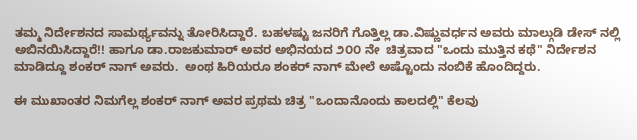ತಮ್ಮ ನಿರ್ದೇಶನದ ಸಾಮರ್ಥ್ಯವನ್ನು ತೋರಿಸಿದ್ದಾರೆ. ಬಹಳಷ್ಟು ಜನರಿಗೆ ಗೊತ್ತಿಲ್ಲ ಡಾ.ವಿಷ್ಣುವರ್ಧನ ಅವರು ಮಾಲ್ಗುಡಿ ಡೇಸ್ ನಲ್ಲಿ ಅಬಿನಯಿಸಿದ್ದಾರೆ!! ಹಾಗೂ ಡಾ.ರಾಜಕುಮಾರ್ ಅವರ ಅಭಿನಯದ ೨೦೦ ನೇ  ಚಿತ್ರವಾದ "ಒಂದು ಮುತ್ತಿನ ಕಥೆ" ನಿರ್ದೇಶನ ಮಾಡಿದ್ದೂ ಶಂಕರ್ ನಾಗ್ ಅವರು.  ಅಂಥ ಹಿರಿಯರೂ ಶಂಕರ್ ನಾಗ್ ಮೇಲೆ ಅಷ್ಟೊಂದು ನಂಬಿಕೆ ಹೊಂದಿದ್ದರು.

ಈ ಮುಖಾಂತರ ನಿಮಗೆಲ್ಲ ಶಂಕರ್ ನಾಗ್ ಅವರ ಪ್ರಥಮ ಚಿತ್ರ "ಒಂದಾನೊಂದು ಕಾಲದಲ್ಲಿ" ಕೆಲವು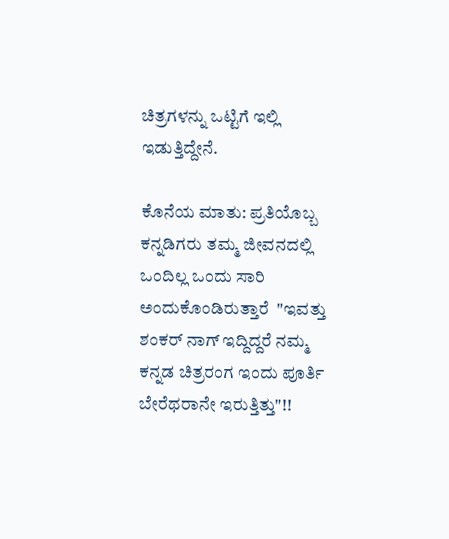ಚಿತ್ರಗಳನ್ನು ಒಟ್ಟಿಗೆ ಇಲ್ಲಿ ಇಡುತ್ತಿದ್ದೇನೆ.

ಕೊನೆಯ ಮಾತು: ಪ್ರತಿಯೊಬ್ಬ ಕನ್ನಡಿಗರು ತಮ್ಮ ಜೀವನದಲ್ಲಿ ಒಂದಿಲ್ಲ ಒಂದು ಸಾರಿ ಅಂದುಕೊಂಡಿರುತ್ತಾರೆ  "ಇವತ್ತು ಶಂಕರ್ ನಾಗ್ ಇದ್ದಿದ್ದರೆ ನಮ್ಮ ಕನ್ನಡ ಚಿತ್ರರಂಗ ಇಂದು ಪೂರ್ತಿ ಬೇರೆಥರಾನೇ ಇರುತ್ತಿತ್ತು"!!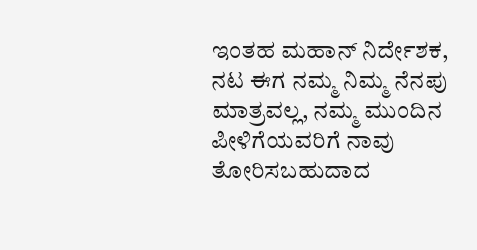ಇಂತಹ ಮಹಾನ್ ನಿರ್ದೇಶಕ, ನಟ ಈಗ ನಮ್ಮ ನಿಮ್ಮ ನೆನಪು ಮಾತ್ರವಲ್ಲ, ನಮ್ಮ ಮುಂದಿನ ಪೀಳಿಗೆಯವರಿಗೆ ನಾವು ತೋರಿಸಬಹುದಾದ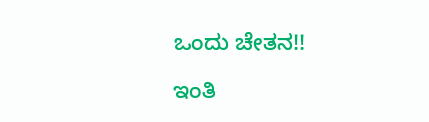ಒಂದು ಚೇತನ!!

ಇಂತಿ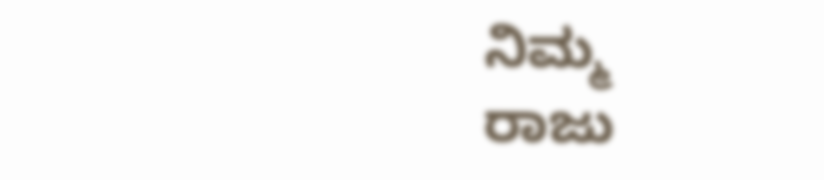ನಿಮ್ಮ
ರಾಜು